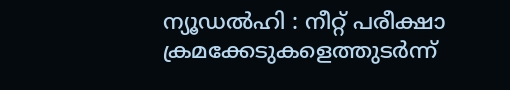ന്യൂഡൽഹി : നീറ്റ് പരീക്ഷാ ക്രമക്കേടുകളെത്തുടർന്ന്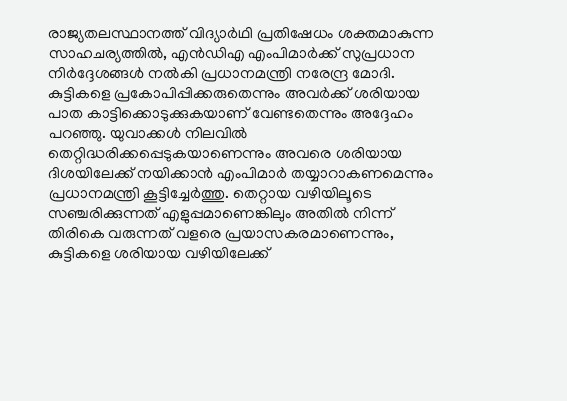രാജ്യതലസ്ഥാനത്ത് വിദ്യാർഥി പ്രതിഷേധം ശക്തമാകുന്ന സാഹചര്യത്തിൽ, എൻഡിഎ എംപിമാർക്ക് സുപ്രധാന നിർദ്ദേശങ്ങൾ നൽകി പ്രധാനമന്ത്രി നരേന്ദ്ര മോദി. കുട്ടികളെ പ്രകോപിപ്പിക്കരുതെന്നും അവർക്ക് ശരിയായ പാത കാട്ടിക്കൊടുക്കുകയാണ് വേണ്ടതെന്നും അദ്ദേഹം പറഞ്ഞു. യുവാക്കൾ നിലവിൽ തെറ്റിദ്ധരിക്കപ്പെടുകയാണെന്നും അവരെ ശരിയായ ദിശയിലേക്ക് നയിക്കാൻ എംപിമാർ തയ്യാറാകണമെന്നും പ്രധാനമന്ത്രി കൂട്ടിച്ചേർത്തു. തെറ്റായ വഴിയിലൂടെ സഞ്ചരിക്കുന്നത് എളുപ്പമാണെങ്കിലും അതിൽ നിന്ന് തിരികെ വരുന്നത് വളരെ പ്രയാസകരമാണെന്നും, കുട്ടികളെ ശരിയായ വഴിയിലേക്ക്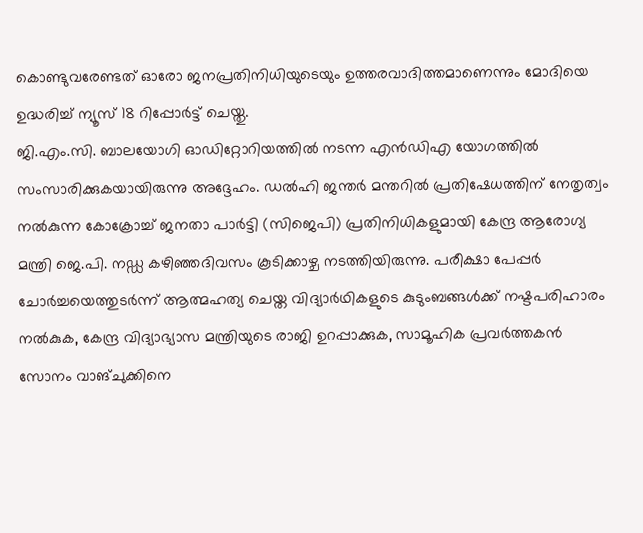കൊണ്ടുവരേണ്ടത് ഓരോ ജനപ്രതിനിധിയുടെയും ഉത്തരവാദിത്തമാണെന്നും മോദിയെ ഉദ്ധരിച്ച് ന്യൂസ് 18 റിപ്പോർട്ട് ചെയ്തു.
ജി.എം.സി. ബാലയോഗി ഓഡിറ്റോറിയത്തിൽ നടന്ന എൻഡിഎ യോഗത്തിൽ സംസാരിക്കുകയായിരുന്നു അദ്ദേഹം. ഡൽഹി ജന്തർ മന്തറിൽ പ്രതിഷേധത്തിന് നേതൃത്വം നൽകുന്ന കോക്രോച്ച് ജനതാ പാർട്ടി (സിജെപി) പ്രതിനിധികളുമായി കേന്ദ്ര ആരോഗ്യ മന്ത്രി ജെ.പി. നഡ്ഡ കഴിഞ്ഞദിവസം കൂടിക്കാഴ്ച നടത്തിയിരുന്നു. പരീക്ഷാ പേപ്പർ ചോർച്ചയെത്തുടർന്ന് ആത്മഹത്യ ചെയ്ത വിദ്യാർഥികളുടെ കുടുംബങ്ങൾക്ക് നഷ്ടപരിഹാരം നൽകുക, കേന്ദ്ര വിദ്യാഭ്യാസ മന്ത്രിയുടെ രാജി ഉറപ്പാക്കുക, സാമൂഹിക പ്രവർത്തകൻ സോനം വാങ്ചുക്കിനെ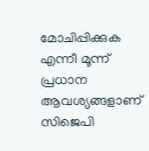മോചിപ്പിക്കുക എന്നീ മൂന്ന് പ്രധാന ആവശ്യങ്ങളാണ് സിജെപി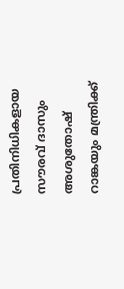പ്രതിനിധികളായ സൗരവ് ദാസും അശുതോഷ് റാങ്കയും മന്ത്രിക്ക്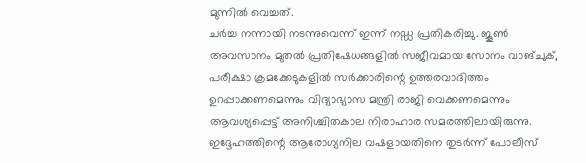മുന്നിൽ വെച്ചത്.
ചർച്ച നന്നായി നടന്നുവെന്ന് ഇന്ന് നഡ്ഡ പ്രതികരിച്ചു. ജൂൺ അവസാനം മുതൽ പ്രതിഷേധങ്ങളിൽ സജീവമായ സോനം വാങ്ചുക്, പരീക്ഷാ ക്രമക്കേടുകളിൽ സർക്കാരിന്റെ ഉത്തരവാദിത്തം ഉറപ്പാക്കണമെന്നും വിദ്യാഭ്യാസ മന്ത്രി രാജി വെക്കണമെന്നും ആവശ്യപ്പെട്ട് അനിശ്ചിതകാല നിരാഹാര സമരത്തിലായിരുന്നു. ഇദ്ദേഹത്തിന്റെ ആരോഗ്യനില വഷളായതിനെ തുടർന്ന് പോലീസ്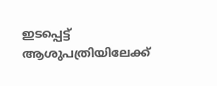ഇടപ്പെട്ട് ആശുപത്രിയിലേക്ക്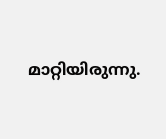മാറ്റിയിരുന്നു.